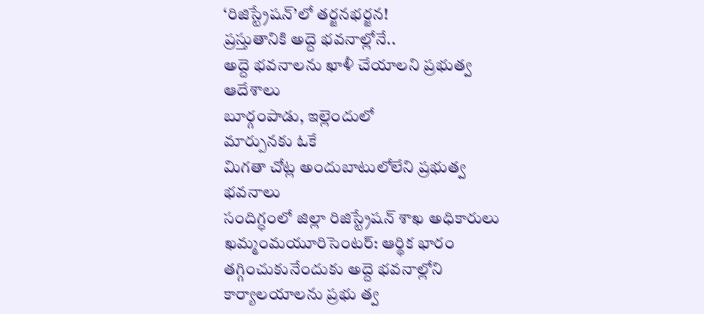‘రిజిస్ట్రేషన్’లో తర్జనభర్జన!
ప్రస్తుతానికి అద్దె భవనాల్లోనే..
అద్దె భవనాలను ఖాళీ చేయాలని ప్రభుత్వ ఆదేశాలు
బూర్గంపాడు, ఇల్లెందులో
మార్పునకు ఓకే
మిగతా చోట్ల అందుబాటులోలేని ప్రభుత్వ భవనాలు
సందిగ్ధంలో జిల్లా రిజిస్ట్రేషన్ శాఖ అధికారులు
ఖమ్మంమయూరిసెంటర్: ఆర్థిక భారం తగ్గించుకునేందుకు అద్దె భవనాల్లోని కార్యాలయాలను ప్రభు త్వ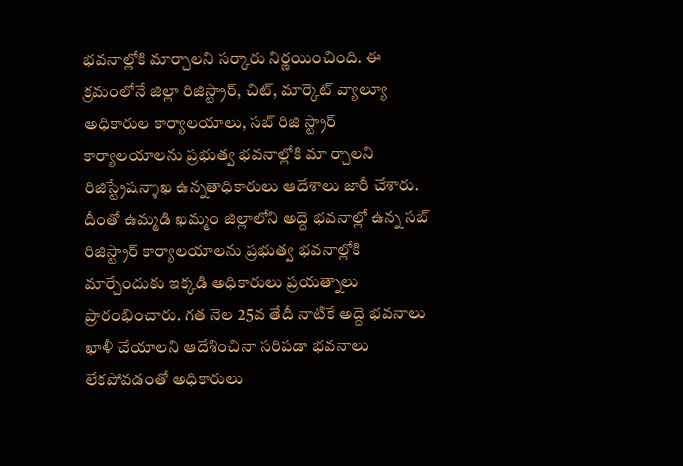భవనాల్లోకి మార్చాలని సర్కారు నిర్ణయించింది. ఈ క్రమంలోనే జిల్లా రిజిస్ట్రార్, చిట్, మార్కెట్ వ్యాల్యూ అధికారుల కార్యాలయాలు, సబ్ రిజి స్ట్రార్ కార్యాలయాలను ప్రభుత్వ భవనాల్లోకి మా ర్చాలని రిజిస్ట్రేషన్శాఖ ఉన్నతాధికారులు ఆదేశాలు జారీ చేశారు. దీంతో ఉమ్మడి ఖమ్మం జిల్లాలోని అద్దె భవనాల్లో ఉన్న సబ్ రిజిస్ట్రార్ కార్యాలయాలను ప్రభుత్వ భవనాల్లోకి మార్చేందుకు ఇక్కడి అధికారులు ప్రయత్నాలు ప్రారంభించారు. గత నెల 25వ తేదీ నాటికే అద్దె భవనాలు ఖాళీ చేయాలని ఆదేశించినా సరిపడా భవనాలు లేకపోవడంతో అధికారులు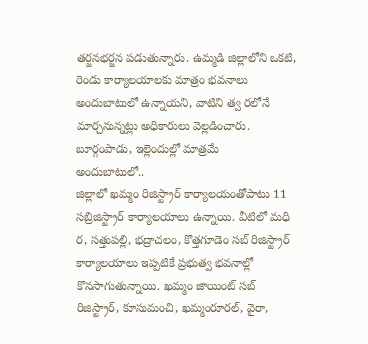తర్జనభర్జన పడుతున్నారు. ఉమ్మడి జిల్లాలోని ఒకటి, రెండు కార్యాలయాలకు మాత్రం భవనాలు అందుబాటులో ఉన్నాయని, వాటిని త్వ రలోనే మార్చనున్నట్లు అధికారులు వెల్లడించారు.
బూర్గంపాడు, ఇల్లెందుల్లో మాత్రమే
అందుబాటులో..
జిల్లాలో ఖమ్మం రిజిస్ట్రార్ కార్యాలయంతోపాటు 11 సబ్రిజిస్ట్రార్ కార్యాలయాలు ఉన్నాయి. వీటిలో మధి ర, సత్తుపల్లి, భద్రాచలం, కొత్తగూడెం సబ్ రిజిస్ట్రార్ కార్యాలయాలు ఇప్పటికే ప్రభుత్వ భవనాల్లో కొనసాగుతున్నాయి. ఖమ్మం జాయింట్ సబ్ రిజిస్ట్రార్, కూసుమంచి, ఖమ్మంరూరల్, వైరా,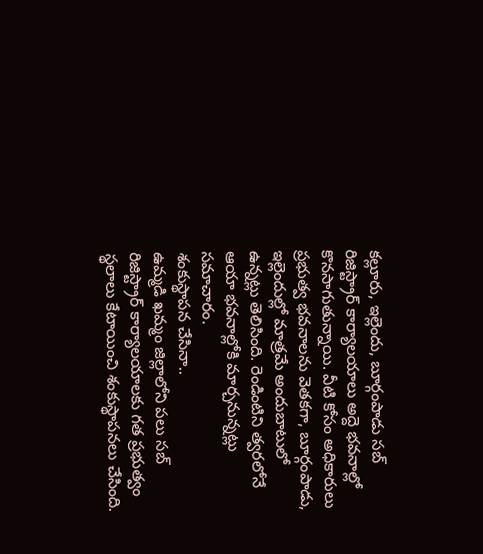కల్లూరు, ఇల్లెందు, బూర్గంపాడు సబ్ రిజిస్ట్రార్ కార్యాలయాలు అద్దె భవనాల్లో కొనసాగుతున్నాయి. వీటి కోసం అధికారులు ప్రభుత్వ భవనాలను వెతకగా, బూర్గంపాడు, ఇల్లెందుల్లో మాత్రమే అందుబాటులో ఉన్నట్లు తెలిసింది. రెండింటిని త్వరలోనే ఆయా భవనాల్లోకి మార్చనున్నట్లు సమాచారం.
శంకుస్థాపన చేసినా..
ఉమ్మడి ఖమ్మం జిల్లాలోని పలు సబ్ రిజిస్ట్రార్ కార్యాలయాలకు గత ప్రభుత్వం స్థలాలు కేటాయించి శంకుస్థాపనలు చేసింది.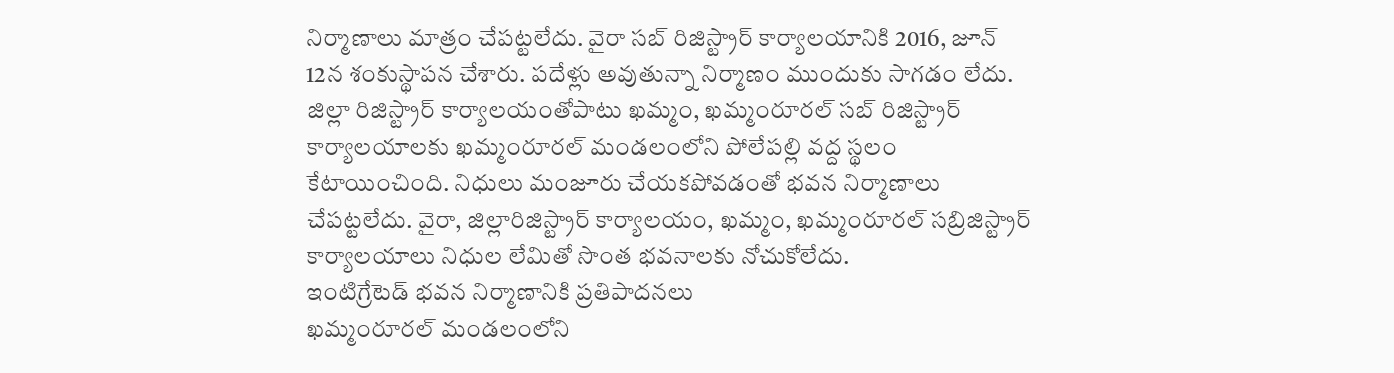నిర్మాణాలు మాత్రం చేపట్టలేదు. వైరా సబ్ రిజిస్ట్రార్ కార్యాలయానికి 2016, జూన్ 12న శంకుస్థాపన చేశారు. పదేళ్లు అవుతున్నా నిర్మాణం ముందుకు సాగడం లేదు. జిల్లా రిజిస్ట్రార్ కార్యాలయంతోపాటు ఖమ్మం, ఖమ్మంరూరల్ సబ్ రిజిస్ట్రార్ కార్యాలయాలకు ఖమ్మంరూరల్ మండలంలోని పోలేపల్లి వద్ద స్థలం కేటాయించింది. నిధులు మంజూరు చేయకపోవడంతో భవన నిర్మాణాలు చేపట్టలేదు. వైరా, జిల్లారిజిస్ట్రార్ కార్యాలయం, ఖమ్మం, ఖమ్మంరూరల్ సబ్రిజిస్ట్రార్ కార్యాలయాలు నిధుల లేమితో సొంత భవనాలకు నోచుకోలేదు.
ఇంటిగ్రేటెడ్ భవన నిర్మాణానికి ప్రతిపాదనలు
ఖమ్మంరూరల్ మండలంలోని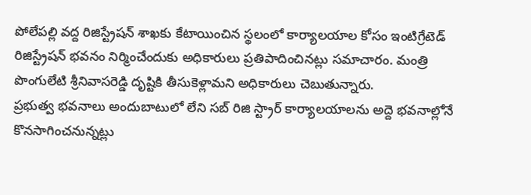పోలేపల్లి వద్ద రిజిస్ట్రేషన్ శాఖకు కేటాయించిన స్థలంలో కార్యాలయాల కోసం ఇంటిగ్రేటెడ్ రిజిస్ట్రేషన్ భవనం నిర్మించేందుకు అధికారులు ప్రతిపాదించినట్లు సమాచారం. మంత్రి పొంగులేటి శ్రీనివాసరెడ్డి దృష్టికి తీసుకెళ్లామని అధికారులు చెబుతున్నారు.
ప్రభుత్వ భవనాలు అందుబాటులో లేని సబ్ రిజి స్ట్రార్ కార్యాలయాలను అద్దె భవనాల్లోనే కొనసాగించనున్నట్లు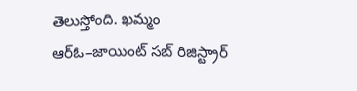తెలుస్తోంది. ఖమ్మం ఆర్ఓ–జాయింట్ సబ్ రిజిస్ట్రార్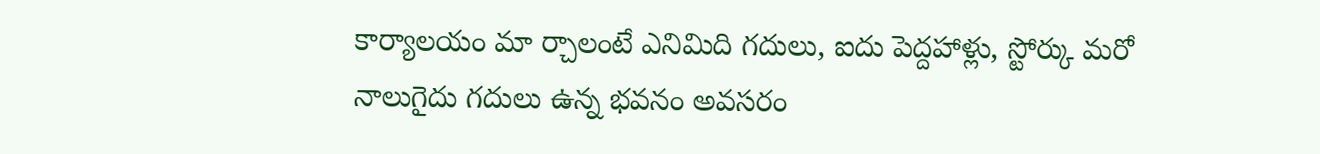కార్యాలయం మా ర్చాలంటే ఎనిమిది గదులు, ఐదు పెద్దహాళ్లు, స్టోర్కు మరో నాలుగైదు గదులు ఉన్న భవనం అవసరం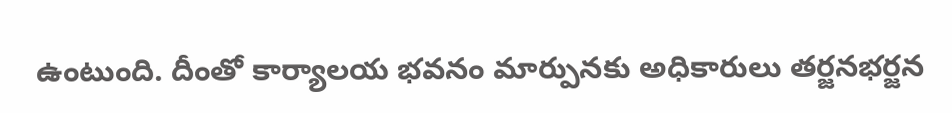ఉంటుంది. దీంతో కార్యాలయ భవనం మార్పునకు అధికారులు తర్జనభర్జన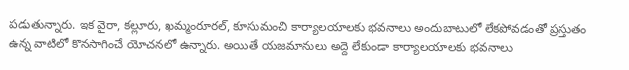పడుతున్నారు. ఇక వైరా, కల్లూరు, ఖమ్మంరూరల్, కూసుమంచి కార్యాలయాలకు భవనాలు అందుబాటులో లేకపోవడంతో ప్రస్తుతం ఉన్న వాటిలో కొనసాగించే యోచనలో ఉన్నారు. అయితే యజమానులు అద్దె లేకుండా కార్యాలయాలకు భవనాలు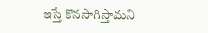ఇస్తే కొనసాగిస్తామని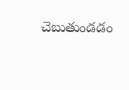చెబుతుండడం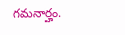గమనార్హం.